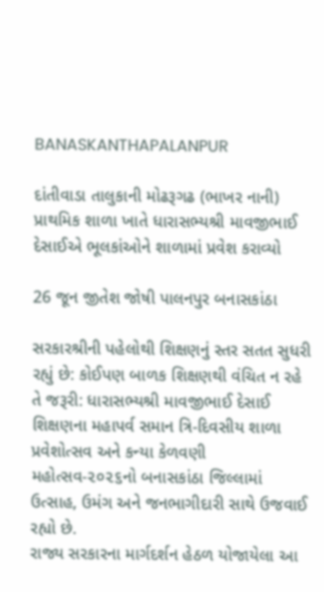BANASKANTHAPALANPUR

દાંતીવાડા તાલુકાની મોઢરૂગઢ (ભાખર નાની) પ્રાથમિક શાળા ખાતે ધારાસભ્યશ્રી માવજીભાઈ દેસાઈએ ભૂલકાંઓને શાળામાં પ્રવેશ કરાવ્યો

26 જૂન જીતેશ જોષી પાલનપુર બનાસકાંઠા

સરકારશ્રીની પહેલોથી શિક્ષણનું સ્તર સતત સુધરી રહ્યું છે: કોઈપણ બાળક શિક્ષણથી વંચિત ન રહે તે જરૂરી: ધારાસભ્યશ્રી માવજીભાઈ દેસાઈ
શિક્ષણના મહાપર્વ સમાન ત્રિ-દિવસીય શાળા પ્રવેશોત્સવ અને કન્યા કેળવણી મહોત્સવ-૨૦૨૬નો બનાસકાંઠા જિલ્લામાં ઉત્સાહ, ઉમંગ અને જનભાગીદારી સાથે ઉજવાઈ રહ્યો છે.
રાજ્ય સરકારના માર્ગદર્શન હેઠળ યોજાયેલા આ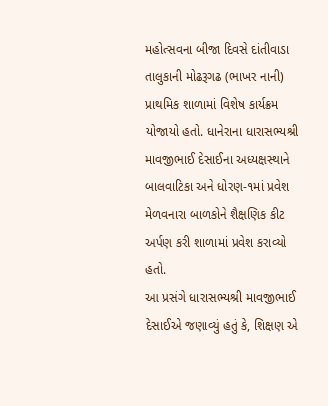મહોત્સવના બીજા દિવસે દાંતીવાડા તાલુકાની મોઢરૂગઢ (ભાખર નાની) પ્રાથમિક શાળામાં વિશેષ કાર્યક્રમ યોજાયો હતો. ધાનેરાના ધારાસભ્યશ્રી માવજીભાઈ દેસાઈના અધ્યક્ષસ્થાને બાલવાટિકા અને ધોરણ-૧માં પ્રવેશ મેળવનારા બાળકોને શૈક્ષણિક કીટ અર્પણ કરી શાળામાં પ્રવેશ કરાવ્યો હતો.
આ પ્રસંગે ધારાસભ્યશ્રી માવજીભાઈ દેસાઈએ જણાવ્યું હતું કે, શિક્ષણ એ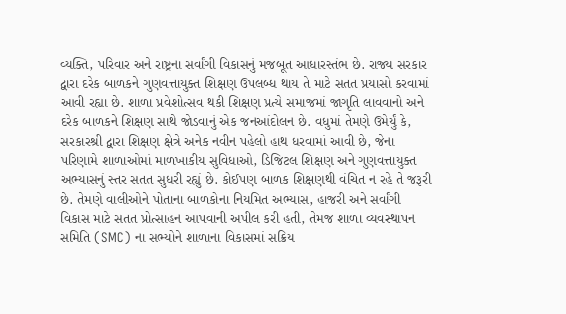વ્યક્તિ, પરિવાર અને રાષ્ટ્રના સર્વાંગી વિકાસનું મજબૂત આધારસ્તંભ છે. રાજ્ય સરકાર દ્વારા દરેક બાળકને ગુણવત્તાયુક્ત શિક્ષણ ઉપલબ્ધ થાય તે માટે સતત પ્રયાસો કરવામાં આવી રહ્યા છે. શાળા પ્રવેશોત્સવ થકી શિક્ષણ પ્રત્યે સમાજમાં જાગૃતિ લાવવાનો અને દરેક બાળકને શિક્ષણ સાથે જોડવાનું એક જનઆંદોલન છે. વધુમાં તેમણે ઉમેર્યું કે, સરકારશ્રી દ્વારા શિક્ષણ ક્ષેત્રે અનેક નવીન પહેલો હાથ ધરવામાં આવી છે, જેના પરિણામે શાળાઓમાં માળખાકીય સુવિધાઓ, ડિજિટલ શિક્ષણ અને ગુણવત્તાયુક્ત અભ્યાસનું સ્તર સતત સુધરી રહ્યું છે. કોઈપણ બાળક શિક્ષણથી વંચિત ન રહે તે જરૂરી છે. તેમણે વાલીઓને પોતાના બાળકોના નિયમિત અભ્યાસ, હાજરી અને સર્વાંગી વિકાસ માટે સતત પ્રોત્સાહન આપવાની અપીલ કરી હતી, તેમજ શાળા વ્યવસ્થાપન સમિતિ (SMC) ના સભ્યોને શાળાના વિકાસમાં સક્રિય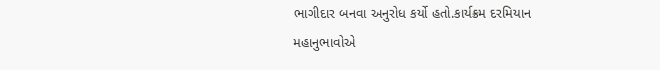ભાગીદાર બનવા અનુરોધ કર્યો હતો.કાર્યક્રમ દરમિયાન મહાનુભાવોએ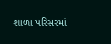શાળા પરિસરમાં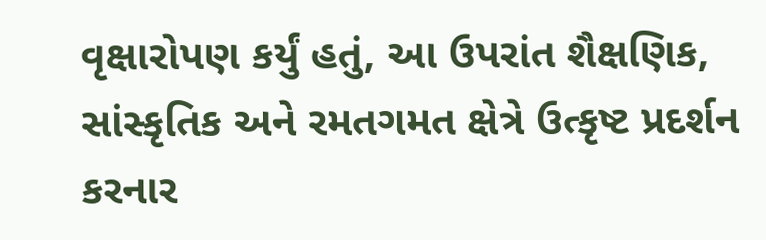વૃક્ષારોપણ કર્યું હતું, આ ઉપરાંત શૈક્ષણિક, સાંસ્કૃતિક અને રમતગમત ક્ષેત્રે ઉત્કૃષ્ટ પ્રદર્શન કરનાર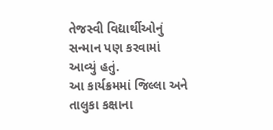તેજસ્વી વિદ્યાર્થીઓનું સન્માન પણ કરવામાં આવ્યું હતું.
આ કાર્યક્રમમાં જિલ્લા અને તાલુકા કક્ષાના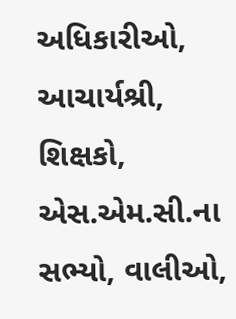અધિકારીઓ, આચાર્યશ્રી, શિક્ષકો, એસ.એમ.સી.ના સભ્યો, વાલીઓ,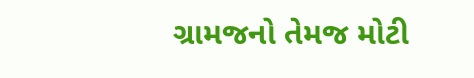ગ્રામજનો તેમજ મોટી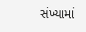સંખ્યામાં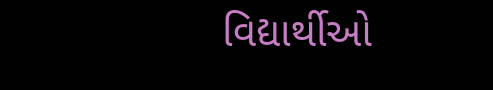વિદ્યાર્થીઓ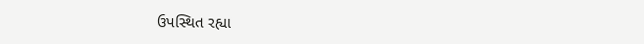ઉપસ્થિત રહ્યા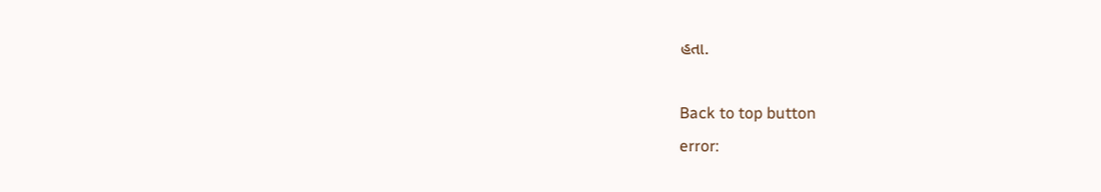હતા.

Back to top button
error: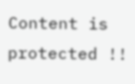Content is protected !!